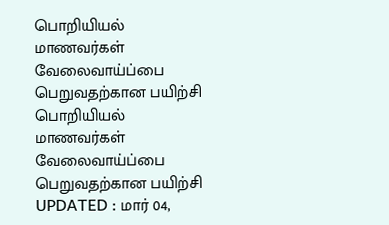பொறியியல் மாணவர்கள் வேலைவாய்ப்பை பெறுவதற்கான பயிற்சி
பொறியியல் மாணவர்கள் வேலைவாய்ப்பை பெறுவதற்கான பயிற்சி
UPDATED : மார் 04,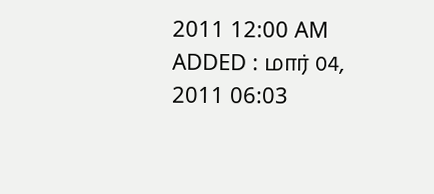2011 12:00 AM
ADDED : மார் 04, 2011 06:03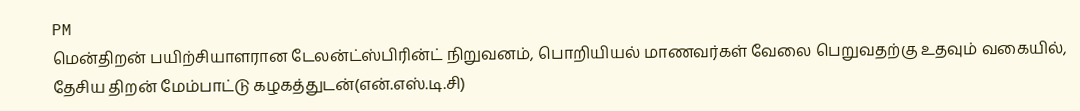PM
மென்திறன் பயிற்சியாளரான டேலன்ட்ஸ்பிரின்ட் நிறுவனம், பொறியியல் மாணவர்கள் வேலை பெறுவதற்கு உதவும் வகையில், தேசிய திறன் மேம்பாட்டு கழகத்துடன்(என்.எஸ்.டி.சி)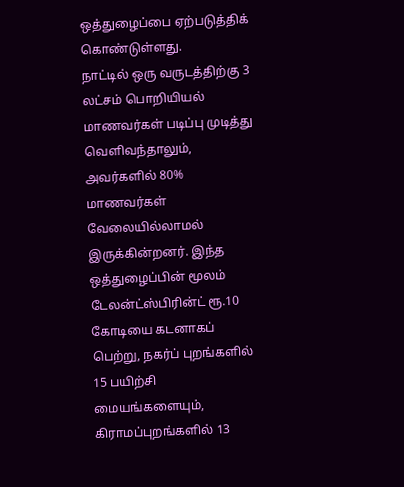ஒத்துழைப்பை ஏற்படுத்திக் கொண்டுள்ளது.
நாட்டில் ஒரு வருடத்திற்கு 3 லட்சம் பொறியியல் மாணவர்கள் படிப்பு முடித்து வெளிவந்தாலும், அவர்களில் 80% மாணவர்கள் வேலையில்லாமல் இருக்கின்றனர். இந்த ஒத்துழைப்பின் மூலம் டேலன்ட்ஸ்பிரின்ட் ரூ.10 கோடியை கடனாகப் பெற்று, நகர்ப் புறங்களில் 15 பயிற்சி மையங்களையும், கிராமப்புறங்களில் 13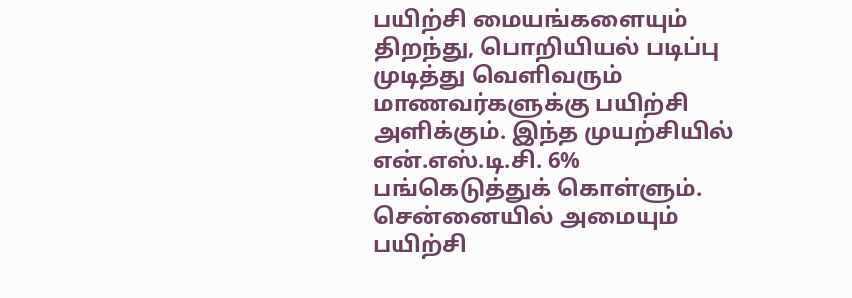பயிற்சி மையங்களையும் திறந்து, பொறியியல் படிப்பு முடித்து வெளிவரும் மாணவர்களுக்கு பயிற்சி அளிக்கும். இந்த முயற்சியில் என்.எஸ்.டி.சி. 6% பங்கெடுத்துக் கொள்ளும்.
சென்னையில் அமையும் பயிற்சி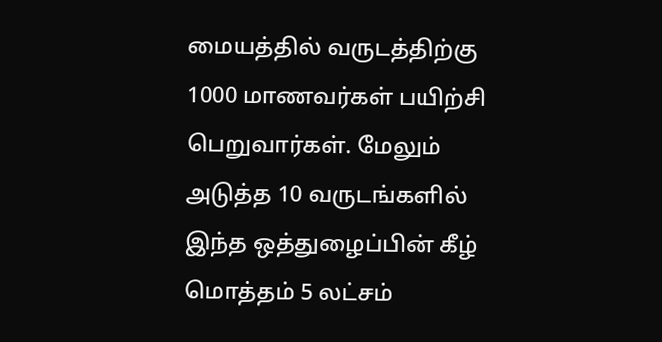மையத்தில் வருடத்திற்கு 1000 மாணவர்கள் பயிற்சி பெறுவார்கள். மேலும் அடுத்த 10 வருடங்களில் இந்த ஒத்துழைப்பின் கீழ் மொத்தம் 5 லட்சம்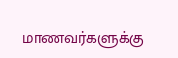மாணவர்களுக்கு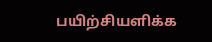பயிற்சியளிக்க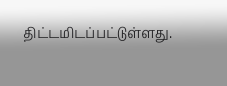திட்டமிடப்பட்டுள்ளது.